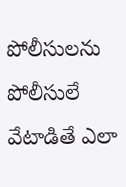పోలీసులను పోలీసులే వేటాడితే ఎలా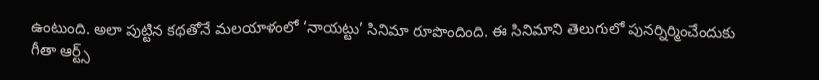ఉంటుంది. అలా పుట్టిన కథతోనే మలయాళంలో ‘నాయట్టు’ సినిమా రూపొందింది. ఈ సినిమాని తెలుగులో పునర్నిర్మించేందుకు గీతా ఆర్ట్స్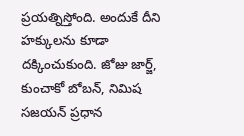ప్రయత్నిస్తోంది. అందుకే దీని హక్కులను కూడా దక్కించుకుంది. జోజు జార్జ్, కుంచాకో బోబన్, నిమిష సజయన్ ప్రధాన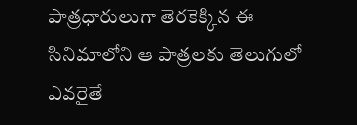పాత్రధారులుగా తెరకెక్కిన ఈ సినిమాలోని ఆ పాత్రలకు తెలుగులో ఎవరైతే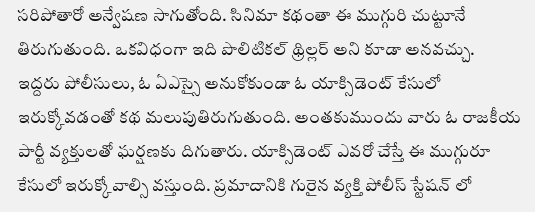సరిపోతారో అన్వేషణ సాగుతోంది. సినిమా కథంతా ఈ ముగ్గురి చుట్టూనే తిరుగుతుంది. ఒకవిధంగా ఇది పొలిటికల్ థ్రిల్లర్ అని కూడా అనవచ్చు.
ఇద్దరు పోలీసులు, ఓ ఏఎస్సై అనుకోకుండా ఓ యాక్సిడెంట్ కేసులో ఇరుక్కోవడంతో కథ మలుపుతిరుగుతుంది. అంతకుముందు వారు ఓ రాజకీయ పార్టీ వ్యక్తులతో ఘర్షణకు దిగుతారు. యాక్సిడెంట్ ఎవరో చేస్తే ఈ ముగ్గురూ కేసులో ఇరుక్కోవాల్సి వస్తుంది. ప్రమాదానికి గురైన వ్యక్తి పోలీస్ స్టేషన్ లో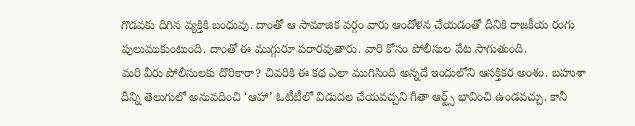గొడవకు దిగిన వ్యక్తికి బంధువు. దాంతో ఆ సామాజిక వర్గం వారు ఆందోళన చేయడంతో దీనికి రాజకీయ రంగు పులుముకుంటుంది. దాంతో ఈ ముగ్గురూ పరారవుతారు. వారి కోసం పోలీసుల వేట సాగుతుంది.
మరి వీరు పోలీసులకు దొరికారా? చివరికి ఈ కథ ఎలా ముగిసింది అన్నదే ఇందులోని ఆసక్తికర అంశం. బహుశా దీన్ని తెలుగులో అనువదించి ‘ఆహా’ ఓటీటీలో విడుదల చేయవచ్చని గీతా ఆర్ట్స్ భావించి ఉండవచ్చు. కానీ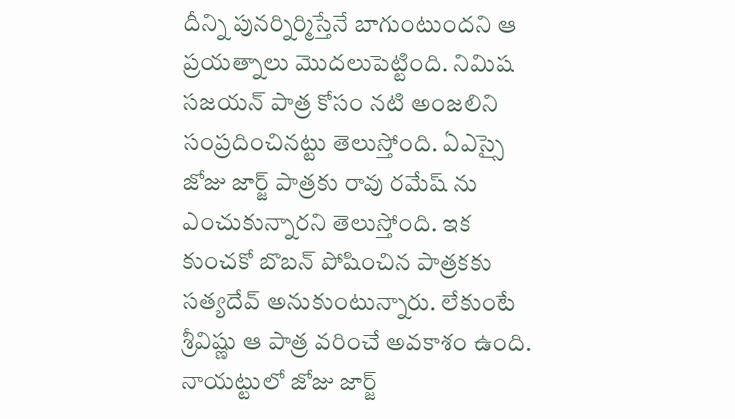దీన్ని పునర్నిర్మిస్తేనే బాగుంటుందని ఆ ప్రయత్నాలు మొదలుపెట్టింది. నిమిష సజయన్ పాత్ర కోసం నటి అంజలిని సంప్రదించినట్టు తెలుస్తోంది. ఏఎస్సై జోజు జార్జ్ పాత్రకు రావు రమేష్ ను ఎంచుకున్నారని తెలుస్తోంది. ఇక కుంచకో బొబన్ పోషించిన పాత్రకకు సత్యదేవ్ అనుకుంటున్నారు. లేకుంటే శ్రీవిష్ణు ఆ పాత్ర వరించే అవకాశం ఉంది. నాయట్టులో జోజు జార్జ్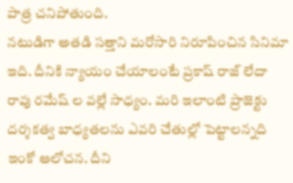పాత్ర చనిపోతుంది.
నటుడిగా అతడి సత్తాని మరోసారి నిరూపించిన సినిమా ఇది. దీనికి న్యాయం చేయాలంటే ప్రకాష్ రాజ్ లేదా రావు రమేష్ ల వల్లే సాధ్యం. మరి ఇలాంటి ప్రాజెక్టు దర్శకత్వ బాధ్యతలను ఎవరి చేతుల్లో పెట్టాలన్నది ఇంకో ఆలోచన. దీని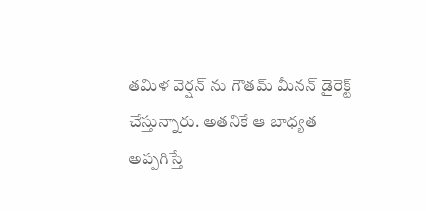తమిళ వెర్షన్ ను గౌతమ్ మీనన్ డైరెక్ట్ చేస్తున్నారు. అతనికే ఆ బాధ్యత అప్పగిస్తే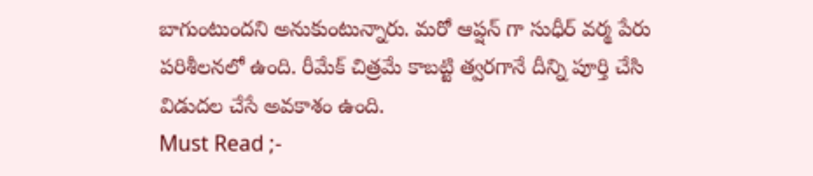బాగుంటుందని అనుకుంటున్నారు. మరో ఆప్షన్ గా సుధీర్ వర్మ పేరు పరిశీలనలో ఉంది. రీమేక్ చిత్రమే కాబట్టి త్వరగానే దీన్ని పూర్తి చేసి విడుదల చేసే అవకాశం ఉంది.
Must Read ;-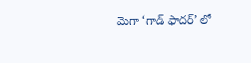మెగా ‘గాడ్ ఫాదర్’ లో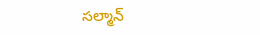సల్మాన్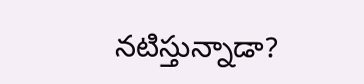నటిస్తున్నాడా?